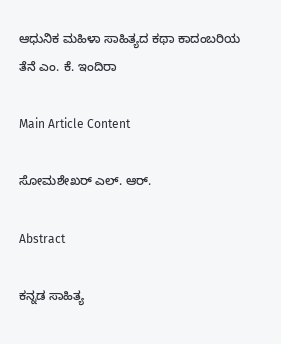ಆಧುನಿಕ ಮಹಿಳಾ ಸಾಹಿತ್ಯದ ಕಥಾ ಕಾದಂಬರಿಯ ತೆನೆ ಎಂ. ಕೆ. ಇಂದಿರಾ

Main Article Content

ಸೋಮಶೇಖರ್ ಎಲ್. ಆರ್.

Abstract

ಕನ್ನಡ ಸಾಹಿತ್ಯ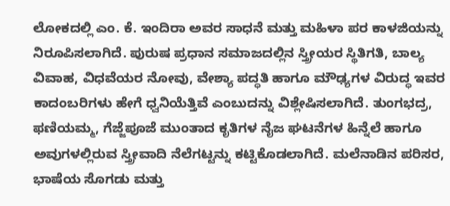ಲೋಕದಲ್ಲಿ ಎಂ. ಕೆ. ಇಂದಿರಾ ಅವರ ಸಾಧನೆ ಮತ್ತು ಮಹಿಳಾ ಪರ ಕಾಳಜಿಯನ್ನು ನಿರೂಪಿಸಲಾಗಿದೆ. ಪುರುಷ ಪ್ರಧಾನ ಸಮಾಜದಲ್ಲಿನ ಸ್ತ್ರೀಯರ ಸ್ಥಿತಿಗತಿ, ಬಾಲ್ಯ ವಿವಾಹ, ವಿಧವೆಯರ ನೋವು, ವೇಶ್ಯಾ ಪದ್ಧತಿ ಹಾಗೂ ಮೌಢ್ಯಗಳ ವಿರುದ್ಧ ಇವರ ಕಾದಂಬರಿಗಳು ಹೇಗೆ ಧ್ವನಿಯೆತ್ತಿವೆ ಎಂಬುದನ್ನು ವಿಶ್ಲೇಷಿಸಲಾಗಿದೆ. ತುಂಗಭದ್ರ, ಫಣಿಯಮ್ಮ, ಗೆಜ್ಜೆಪೂಜೆ ಮುಂತಾದ ಕೃತಿಗಳ ನೈಜ ಘಟನೆಗಳ ಹಿನ್ನೆಲೆ ಹಾಗೂ ಅವುಗಳಲ್ಲಿರುವ ಸ್ತ್ರೀವಾದಿ ನೆಲೆಗಟ್ಟನ್ನು ಕಟ್ಟಿಕೊಡಲಾಗಿದೆ. ಮಲೆನಾಡಿನ ಪರಿಸರ, ಭಾಷೆಯ ಸೊಗಡು ಮತ್ತು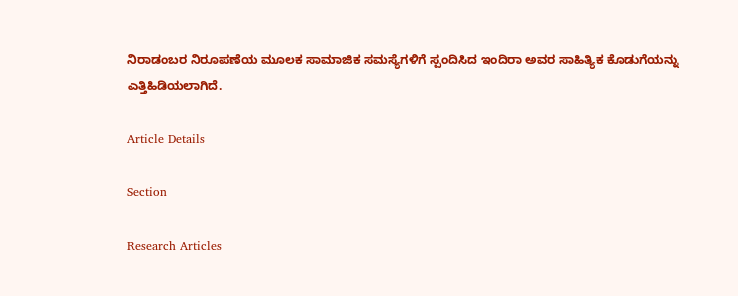ನಿರಾಡಂಬರ ನಿರೂಪಣೆಯ ಮೂಲಕ ಸಾಮಾಜಿಕ ಸಮಸ್ಯೆಗಳಿಗೆ ಸ್ಪಂದಿಸಿದ ಇಂದಿರಾ ಅವರ ಸಾಹಿತ್ಯಿಕ ಕೊಡುಗೆಯನ್ನು ಎತ್ತಿಹಿಡಿಯಲಾಗಿದೆ.

Article Details

Section

Research Articles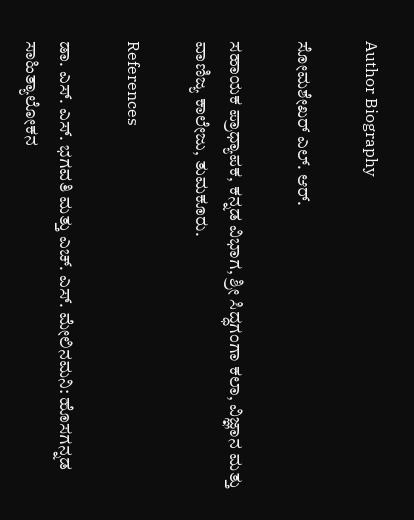Author Biography

ಸೋಮಶೇಖರ್ ಎಲ್. ಆರ್.

ಸಹಾಯಕ ಪ್ರಾಧ್ಯಾಪಕ, ಕನ್ನಡ ವಿಭಾಗ, ಶ್ರೀ ಸಿದ್ಧಗಂಗಾ ಕಲಾ, ವಿಜ್ಞಾನ ಮತ್ತು ವಾಣಿಜ್ಯ ಕಾಲೇಜು, ತುಮಕೂರು.

References

ಡಾ. ಎಸ್. ಎಸ್. ಭಗವತಿ ಮತ್ತು ಎಚ್. ಎಸ್. ಮೇಲಿನಮನಿ: ಹೊಸಗನ್ನಡ ಸಾಹಿತ್ಯಾಲೋಕನ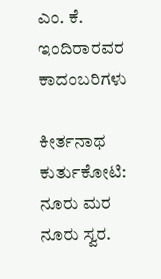ಎಂ. ಕೆ. ಇಂದಿರಾರವರ ಕಾದಂಬರಿಗಳು

ಕೀರ್ತನಾಥ ಕುರ್ತುಕೋಟಿ: ನೂರು ಮರ ನೂರು ಸ್ವರ.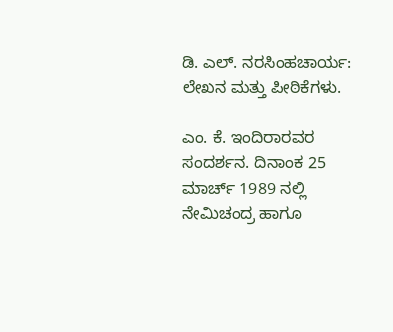ಡಿ. ಎಲ್. ನರಸಿಂಹಚಾರ್ಯ: ಲೇಖನ ಮತ್ತು ಪೀಠಿಕೆಗಳು.

ಎಂ. ಕೆ. ಇಂದಿರಾರವರ ಸಂದರ್ಶನ. ದಿನಾಂಕ 25 ಮಾರ್ಚ್ 1989 ನಲ್ಲಿ ನೇಮಿಚಂದ್ರ ಹಾಗೂ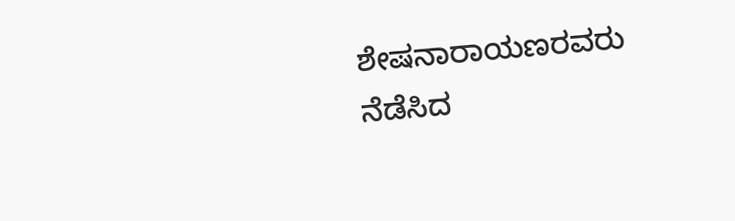ಶೇಷನಾರಾಯಣರವರು ನೆಡೆಸಿದ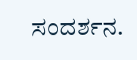ಸಂದರ್ಶನ.